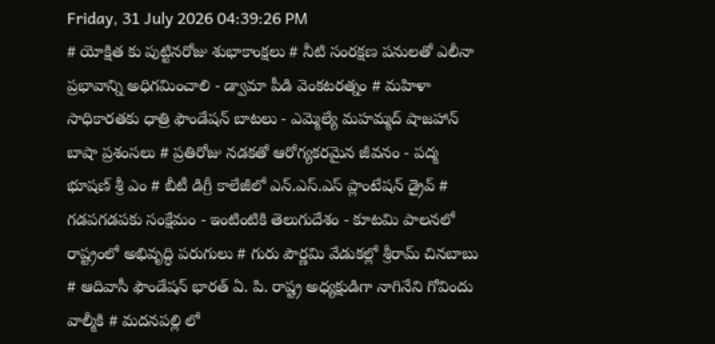Friday, 31 July 2026 04:39:26 PM
# యోక్షిత కు పుట్టినరోజు శుభాకాంక్షలు # నీటి సంరక్షణ పనులతో ఎలీనా ప్రభావాన్ని అధిగమించాలి - డ్వామా పీడి వెంకటరత్నం # మహిళా సాధికారతకు ధాత్రి ఫౌండేషన్ బాటలు - ఎమ్మెల్యే మహమ్మద్ షాజహాన్ బాషా ప్రశంసలు # ప్రతిరోజు నడకతో ఆరోగ్యకరమైన జీవనం - పద్మ భూషణ్ శ్రీ ఎం # బీటీ డిగ్రీ కాలేజీలో ఎన్.ఎస్.ఎస్ ప్లాంటేషన్ డ్రైవ్ # గడపగడపకు సంక్షేమం - ఇంటింటికి తెలుగుదేశం - కూటమి పాలనలో రాష్ట్రంలో అభివృద్ధి పరుగులు # గురు పౌర్ణమి వేడుకల్లో శ్రీరామ్ చినబాబు # ఆదివాసీ ఫౌండేషన్ భారత్ ఏ. పి. రాష్ట్ర అధ్యక్షుడిగా నాగినేని గోవిందు వాల్మీకి # మదనపల్లి లో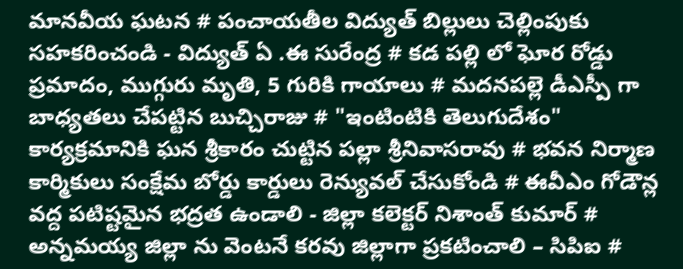మానవీయ ఘటన # పంచాయతీల విద్యుత్ బిల్లులు చెల్లింపుకు సహకరించండి - విద్యుత్ ఏ .ఈ సురేంద్ర # కడ పల్లి లో ఘోర రోడ్డు ప్రమాదం, ముగ్గురు మృతి, 5 గురికి గాయాలు # మదనపల్లె డీఎస్పీ గా బాధ్యతలు చేపట్టిన బుచ్చిరాజు # "ఇంటింటికి తెలుగుదేశం" కార్యక్రమానికి ఘన శ్రీకారం చుట్టిన పల్లా శ్రీనివాసరావు # భవన నిర్మాణ కార్మికులు సంక్షేమ బోర్డు కార్డులు రెన్యువల్ చేసుకోండి # ఈవీఎం గోడౌన్ల వద్ద పటిష్టమైన భద్రత ఉండాలి - జిల్లా కలెక్టర్ నిశాంత్ కుమార్ # అన్నమయ్య జిల్లా ను వెంటనే కరవు జిల్లాగా ప్రకటించాలి – సిపిఐ #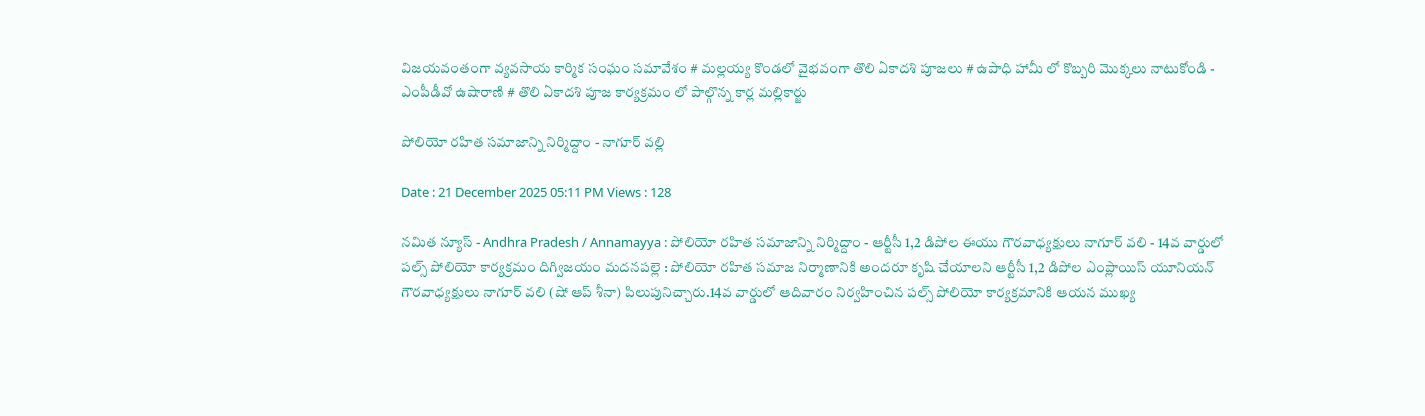విజయవంతంగా వ్యవసాయ కార్మిక సంఘం సమావేశం # మల్లయ్య కొండలో వైభవంగా తొలి ఏకాదశి పూజలు # ఉపాధి హామీ లో కొబ్బరి మొక్కలు నాటుకోండి - ఎంపీడీవో ఉషారాణి # తొలి ఏకాదశి పూజ కార్యక్రమం లో పాల్గొన్న కార్ల మల్లికార్జు

పోలియో రహిత సమాజాన్ని నిర్మిద్దాం - నాగూర్ వల్లి

Date : 21 December 2025 05:11 PM Views : 128

నమిత న్యూస్ - Andhra Pradesh / Annamayya : పోలియో రహిత సమాజాన్ని నిర్మిద్దాం - ఆర్టీసీ 1,2 డిపోల ఈయు గౌరవాధ్యక్షులు నాగూర్ వలి - 14వ వార్డులో పల్స్ పోలియో కార్యక్రమం దిగ్విజయం మదనపల్లె : పోలియో రహిత సమాజ నిర్మాణానికి అందరూ కృషి చేయాలని ఆర్టీసీ 1,2 డిపోల ఎంప్లాయిస్ యూనియన్ గౌరవాధ్యక్షులు నాగూర్ వలి (షో ఆప్ శీనా) పిలుపునిచ్చారు.14వ వార్డులో ఆదివారం నిర్వహించిన పల్స్ పోలియో కార్యక్రమానికి ఆయన ముఖ్య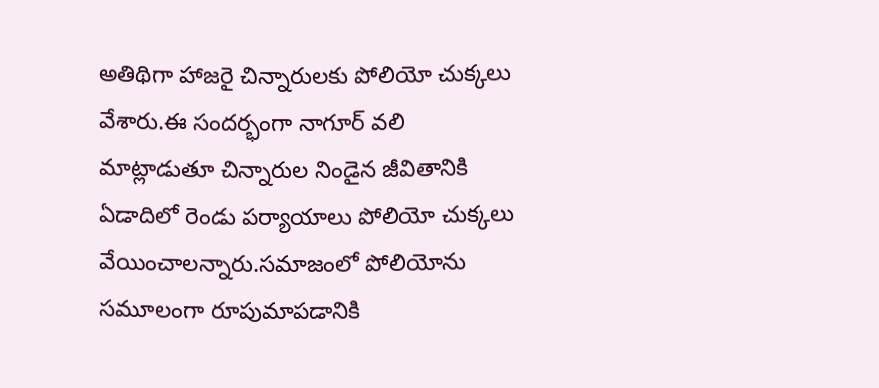అతిథిగా హాజరై చిన్నారులకు పోలియో చుక్కలు వేశారు.ఈ సందర్భంగా నాగూర్ వలి మాట్లాడుతూ చిన్నారుల నిండైన జీవితానికి ఏడాదిలో రెండు పర్యాయాలు పోలియో చుక్కలు వేయించాలన్నారు.సమాజంలో పోలియోను సమూలంగా రూపుమాపడానికి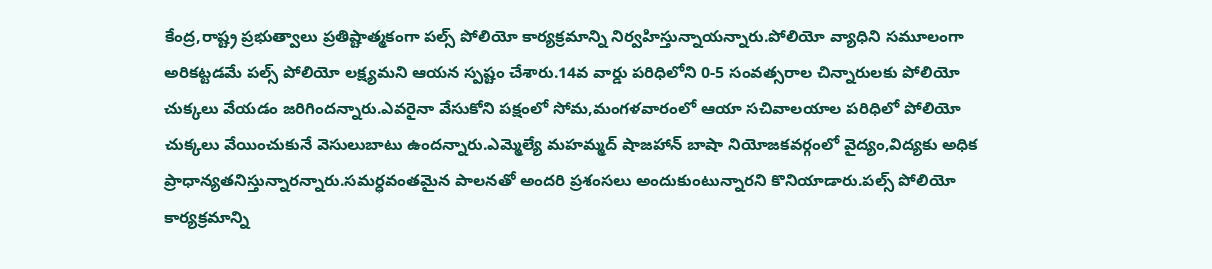కేంద్ర,రాష్ట్ర ప్రభుత్వాలు ప్రతిష్టాత్మకంగా పల్స్ పోలియో కార్యక్రమాన్ని నిర్వహిస్తున్నాయన్నారు.పోలియో వ్యాధిని సమూలంగా అరికట్టడమే పల్స్ పోలియో లక్ష్యమని ఆయన స్పష్టం చేశారు.14వ వార్డు పరిధిలోని 0-5 సంవత్సరాల చిన్నారులకు పోలియో చుక్కలు వేయడం జరిగిందన్నారు.ఎవరైనా వేసుకోని పక్షంలో సోమ,మంగళవారంలో ఆయా సచివాలయాల పరిధిలో పోలియో చుక్కలు వేయించుకునే వెసులుబాటు ఉందన్నారు.ఎమ్మెల్యే మహమ్మద్ షాజహాన్ బాషా నియోజకవర్గంలో వైద్యం,విద్యకు అధిక ప్రాధాన్యతనిస్తున్నారన్నారు.సమర్ధవంతమైన పాలనతో అందరి ప్రశంసలు అందుకుంటున్నారని కొనియాడారు.పల్స్ పోలియో కార్యక్రమాన్ని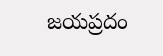జయప్రదం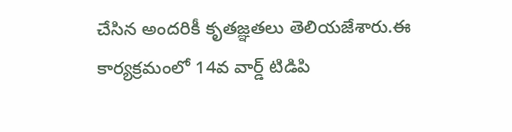చేసిన అందరికీ కృతజ్ఞతలు తెలియజేశారు.ఈ కార్యక్రమంలో 14వ వార్డ్ టిడిపి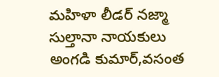మహిళా లీడర్ నజ్మా సుల్తానా నాయకులు అంగడి కుమార్,వసంత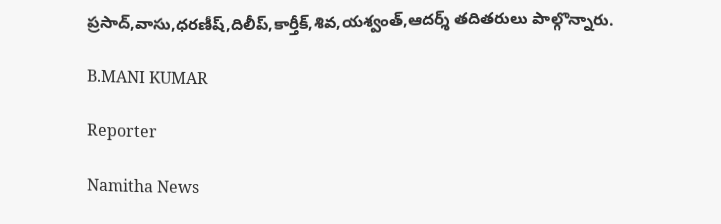ప్రసాద్,వాసు,ధరణీష్,దిలీప్,కార్తీక్,శివ,యశ్వంత్,ఆదర్శ్ తదితరులు పాల్గొన్నారు.

B.MANI KUMAR

Reporter

Namitha News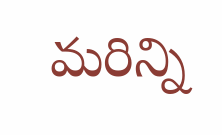మరిన్ని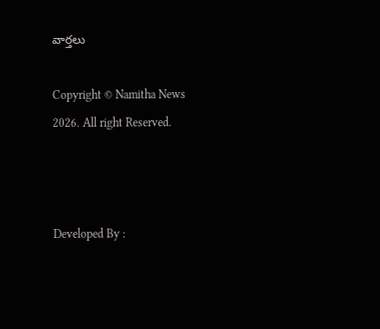వార్తలు

Copyright © Namitha News 2026. All right Reserved.



Developed By :